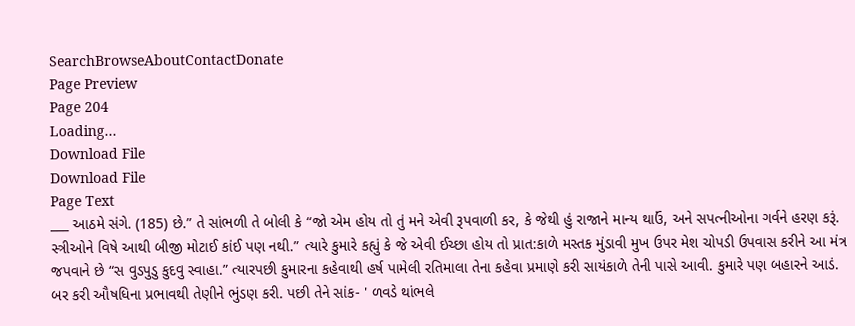SearchBrowseAboutContactDonate
Page Preview
Page 204
Loading...
Download File
Download File
Page Text
___ આઠમે સંગે. (185) છે.” તે સાંભળી તે બોલી કે “જો એમ હોય તો તું મને એવી રૂપવાળી કર, કે જેથી હું રાજાને માન્ય થાઉં, અને સપત્નીઓના ગર્વને હરણ કરૂં. સ્ત્રીઓને વિષે આથી બીજી મોટાઈ કાંઈ પણ નથી.” ત્યારે કુમારે કહ્યું કે જે એવી ઈચ્છા હોય તો પ્રાત:કાળે મસ્તક મુંડાવી મુખ ઉપર મેશ ચોપડી ઉપવાસ કરીને આ મંત્ર જપવાને છે “સ વુડપુડુ કુદવુ સ્વાહા.” ત્યારપછી કુમારના કહેવાથી હર્ષ પામેલી રતિમાલા તેના કહેવા પ્રમાણે કરી સાયંકાળે તેની પાસે આવી. કુમારે પણ બહારને આડં. બર કરી ઔષધિના પ્રભાવથી તેણીને ભુંડણ કરી. પછી તેને સાંક- ' ળવડે થાંભલે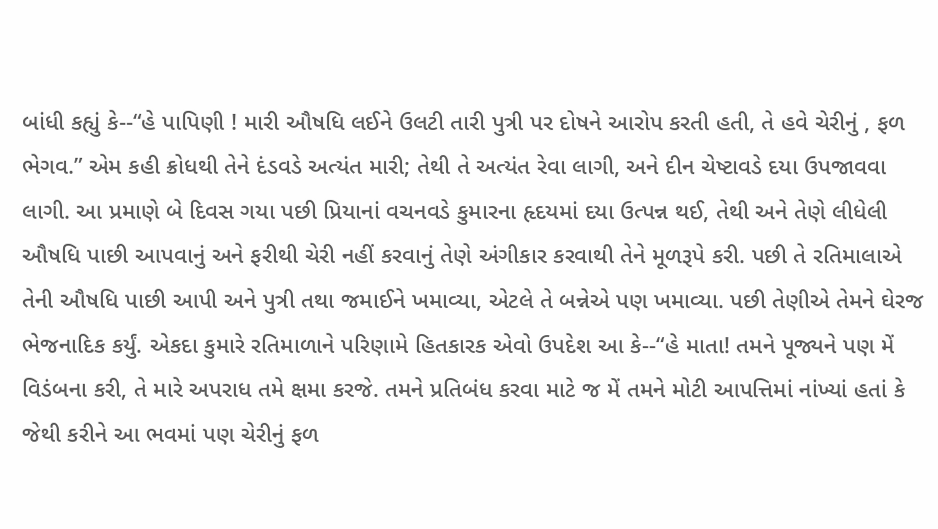બાંધી કહ્યું કે--“હે પાપિણી ! મારી ઔષધિ લઈને ઉલટી તારી પુત્રી પર દોષને આરોપ કરતી હતી, તે હવે ચેરીનું , ફળ ભેગવ.” એમ કહી ક્રોધથી તેને દંડવડે અત્યંત મારી; તેથી તે અત્યંત રેવા લાગી, અને દીન ચેષ્ટાવડે દયા ઉપજાવવા લાગી. આ પ્રમાણે બે દિવસ ગયા પછી પ્રિયાનાં વચનવડે કુમારના હૃદયમાં દયા ઉત્પન્ન થઈ, તેથી અને તેણે લીધેલી ઔષધિ પાછી આપવાનું અને ફરીથી ચેરી નહીં કરવાનું તેણે અંગીકાર કરવાથી તેને મૂળરૂપે કરી. પછી તે રતિમાલાએ તેની ઔષધિ પાછી આપી અને પુત્રી તથા જમાઈને ખમાવ્યા, એટલે તે બન્નેએ પણ ખમાવ્યા. પછી તેણીએ તેમને ઘેરજ ભેજનાદિક કર્યું. એકદા કુમારે રતિમાળાને પરિણામે હિતકારક એવો ઉપદેશ આ કે--“હે માતા! તમને પૂજ્યને પણ મેં વિડંબના કરી, તે મારે અપરાધ તમે ક્ષમા કરજે. તમને પ્રતિબંધ કરવા માટે જ મેં તમને મોટી આપત્તિમાં નાંખ્યાં હતાં કે જેથી કરીને આ ભવમાં પણ ચેરીનું ફળ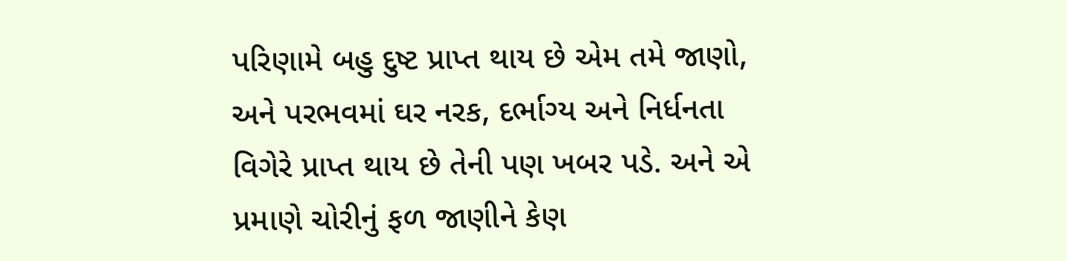પરિણામે બહુ દુષ્ટ પ્રાપ્ત થાય છે એમ તમે જાણો, અને પરભવમાં ઘર નરક, દર્ભાગ્ય અને નિર્ધનતા વિગેરે પ્રાપ્ત થાય છે તેની પણ ખબર પડે. અને એ પ્રમાણે ચોરીનું ફળ જાણીને કેણ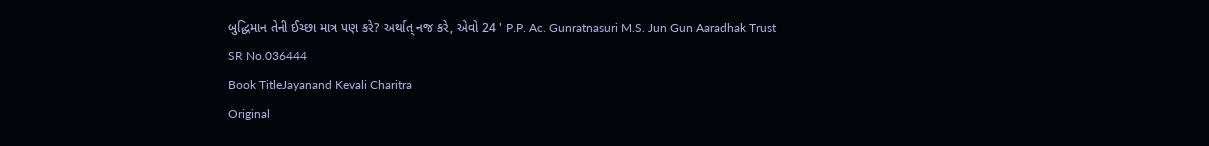બુદ્ધિમાન તેની ઈચ્છા માત્ર પણ કરે? અર્થાત્ નજ કરે, એવો 24 ' P.P. Ac. Gunratnasuri M.S. Jun Gun Aaradhak Trust
SR No.036444
Book TitleJayanand Kevali Charitra
Original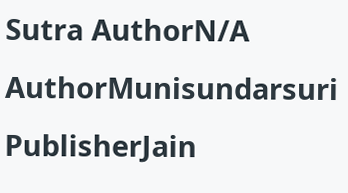Sutra AuthorN/A
AuthorMunisundarsuri
PublisherJain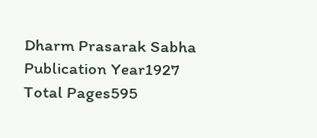Dharm Prasarak Sabha
Publication Year1927
Total Pages595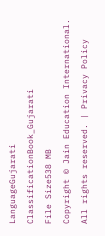LanguageGujarati
ClassificationBook_Gujarati
File Size538 MB
Copyright © Jain Education International. All rights reserved. | Privacy Policy